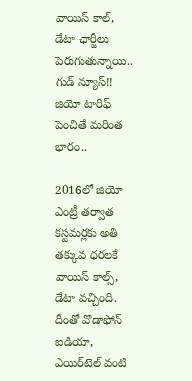వాయిస్ కాల్, డేటా ఛార్జీలు పెరుగుతున్నాయి.. గుడ్ న్యూస్!! జియో టారిఫ్ పెంచితే మరింత భారం..

2016లో జియో ఎంట్రీ తర్వాత కస్టమర్లకు అతి తక్కువ ధరలకే వాయిస్ కాల్స్, డేటా వచ్చింది. దీంతో వొడాఫోన్ ఐడియా, ఎయిర్‌టెల్ వంటి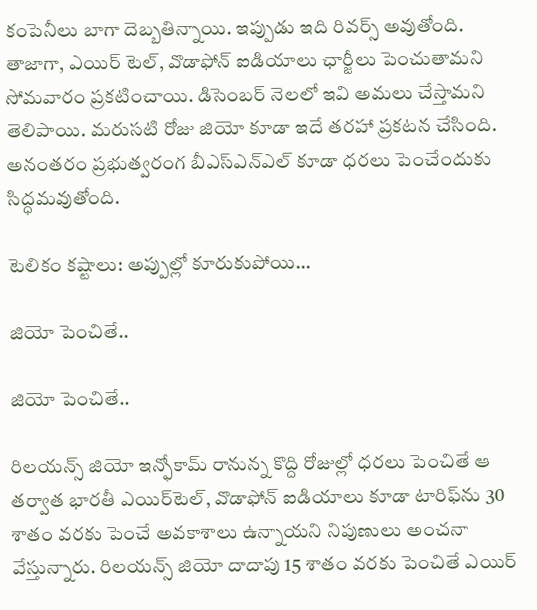కంపెనీలు బాగా దెబ్బతిన్నాయి. ఇప్పుడు ఇది రివర్స్ అవుతోంది. తాజాగా, ఎయిర్ టెల్, వొడాఫోన్ ఐడియాలు ఛార్జీలు పెంచుతామని సోమవారం ప్రకటించాయి. డిసెంబర్ నెలలో ఇవి అమలు చేస్తామని తెలిపాయి. మరుసటి రోజు జియో కూడా ఇదే తరహా ప్రకటన చేసింది. అనంతరం ప్రభుత్వరంగ బీఎస్ఎన్ఎల్ కూడా ధరలు పెంచేందుకు సిద్ధమవుతోంది.

టెలికం కష్టాలు: అప్పుల్లో కూరుకుపోయి...

జియో పెంచితే..

జియో పెంచితే..

రిలయన్స్ జియో ఇన్ఫోకామ్ రానున్న కొద్ది రోజుల్లో ధరలు పెంచితే ఆ తర్వాత భారతీ ఎయిర్‌టెల్, వొడాఫోన్ ఐడియాలు కూడా టారిఫ్‌ను 30 శాతం వరకు పెంచే అవకాశాలు ఉన్నాయని నిపుణులు అంచనా వేస్తున్నారు. రిలయన్స్ జియో దాదాపు 15 శాతం వరకు పెంచితే ఎయిర్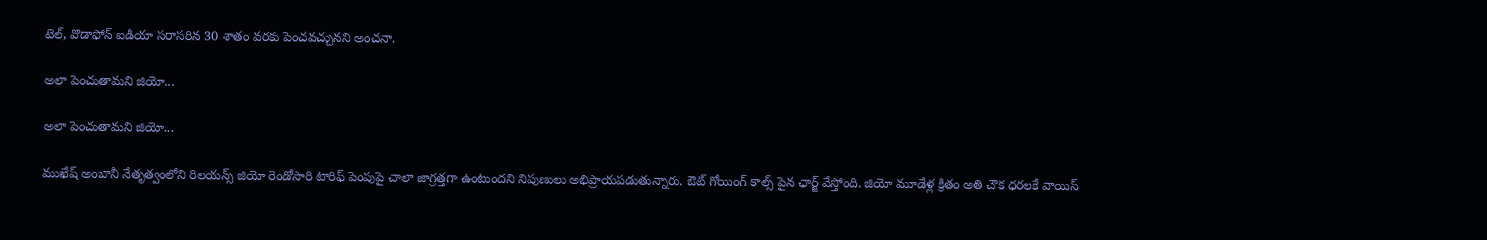టెల్, వొడాఫోన్ ఐడియా సరాసరిన 30 శాతం వరకు పెంచవచ్చునని అంచనా.

అలా పెంచుతామని జియో...

అలా పెంచుతామని జియో...

ముఖేష్ అంబానీ నేతృత్వంలోని రిలయన్స్ జియో రెండోసారి టారిఫ్ పెంపుపై చాలా జాగ్రత్తగా ఉంటుందని నిపుణులు అభిప్రాయపడుతున్నారు. ఔట్ గోయింగ్ కాల్స్ పైన ఛార్జ్ వేస్తోంది. జియో మూడేళ్ల క్రితం అతి చౌక ధరలకే వాయిస్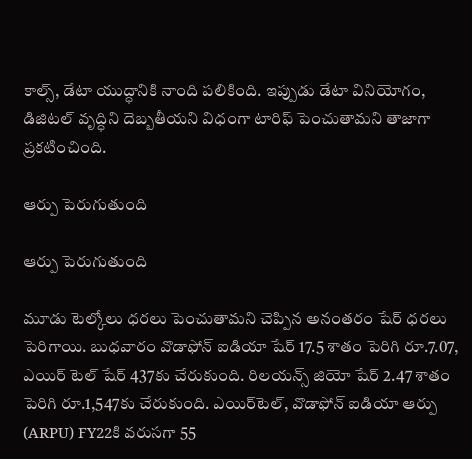కాల్స్, డేటా యుద్ధానికి నాంది పలికింది. ఇప్పుడు డేటా వినియోగం, డిజిటల్ వృద్ధిని దెబ్బతీయని విధంగా టారిఫ్ పెంచుతామని తాజాగా ప్రకటించింది.

ఆర్పు పెరుగుతుంది

ఆర్పు పెరుగుతుంది

మూడు టెల్కోలు ధరలు పెంచుతామని చెప్పిన అనంతరం షేర్ ధరలు పెరిగాయి. బుధవారం వొడాఫోన్ ఐడియా షేర్ 17.5 శాతం పెరిగి రూ.7.07, ఎయిర్ టెల్ షేర్ 437కు చేరుకుంది. రిలయన్స్ జియో షేర్ 2.47 శాతం పెరిగి రూ.1,547కు చేరుకుంది. ఎయిర్‌టెల్, వొడాఫోన్ ఐడియా ఆర్పు (ARPU) FY22కి వరుసగా 55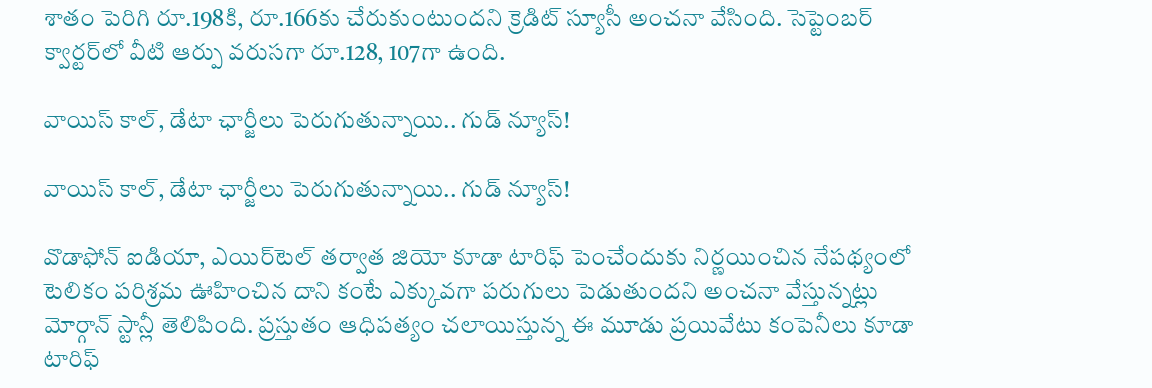శాతం పెరిగి రూ.198కి, రూ.166కు చేరుకుంటుందని క్రెడిట్ స్యూసీ అంచనా వేసింది. సెప్టెంబర్ క్వార్టర్‌లో వీటి ఆర్పు వరుసగా రూ.128, 107గా ఉంది.

వాయిస్ కాల్, డేటా ఛార్జీలు పెరుగుతున్నాయి.. గుడ్ న్యూస్!

వాయిస్ కాల్, డేటా ఛార్జీలు పెరుగుతున్నాయి.. గుడ్ న్యూస్!

వొడాఫోన్ ఐడియా, ఎయిర్‌టెల్ తర్వాత జియో కూడా టారిఫ్ పెంచేందుకు నిర్ణయించిన నేపథ్యంలో టెలికం పరిశ్రమ ఊహించిన దాని కంటే ఎక్కువగా పరుగులు పెడుతుందని అంచనా వేస్తున్నట్లు మోర్గాన్ స్టాన్లీ తెలిపింది. ప్రస్తుతం ఆధిపత్యం చలాయిస్తున్న ఈ మూడు ప్రయివేటు కంపెనీలు కూడా టారిఫ్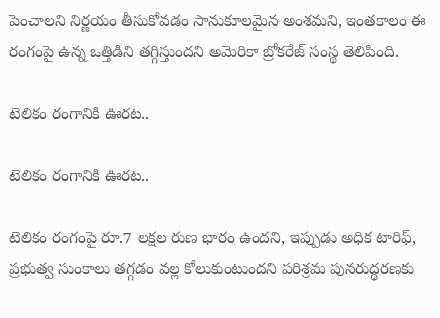పెంచాలని నిర్ణయం తీసుకోవడం సానుకూలమైన అంశమని, ఇంతకాలం ఈ రంగంపై ఉన్న ఒత్తిడిని తగ్గిస్తుందని అమెరికా బ్రోకరేజ్ సంస్థ తెలిపింది.

టెలికం రంగానికి ఊరట..

టెలికం రంగానికి ఊరట..

టెలికం రంగంపై రూ.7 లక్షల రుణ భారం ఉందని, ఇప్పుడు అధిక టారిఫ్, ప్రభుత్వ సుంకాలు తగ్గడం వల్ల కోలుకుంటుందని పరిశ్రమ పునరుద్ధరణకు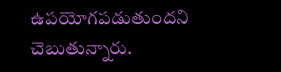ఉపయోగపడుతుందని చెబుతున్నారు.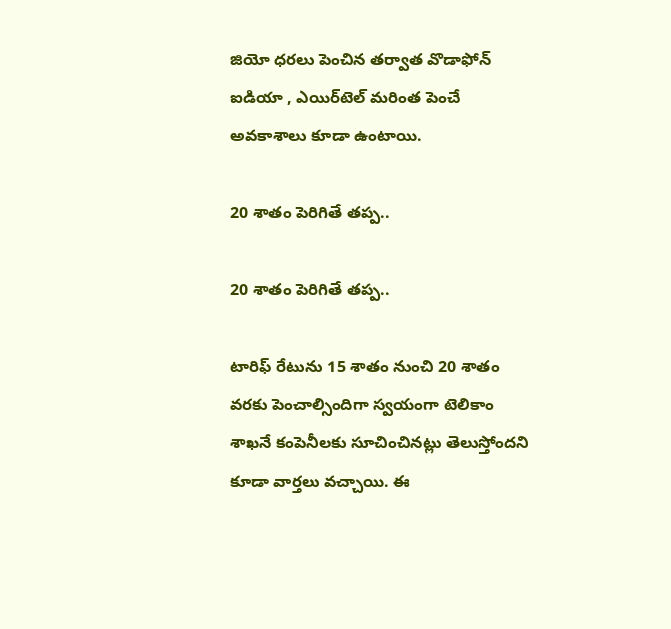జియో ధరలు పెంచిన తర్వాత వొడాఫోన్ ఐడియా , ఎయిర్‌టెల్ మరింత పెంచే అవకాశాలు కూడా ఉంటాయి.

20 శాతం పెరిగితే తప్ప..

20 శాతం పెరిగితే తప్ప..

టారిఫ్ రేటును 15 శాతం నుంచి 20 శాతం వరకు పెంచాల్సిందిగా స్వయంగా టెలికాం శాఖనే కంపెనీలకు సూచించినట్లు తెలుస్తోందని కూడా వార్తలు వచ్చాయి. ఈ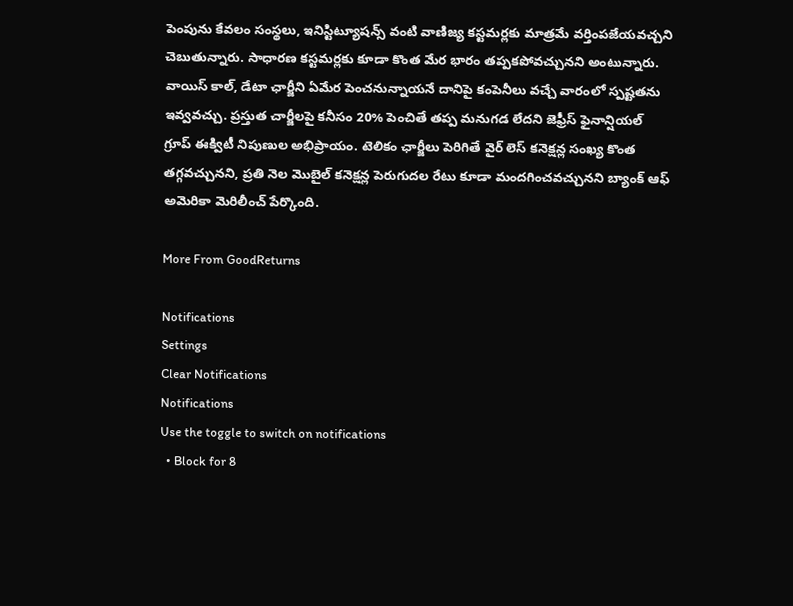పెంపును కేవలం సంస్థలు, ఇనిస్టిట్యూషన్స్ వంటి వాణిజ్య కస్టమర్లకు మాత్రమే వర్తింపజేయవచ్చని చెబుతున్నారు. సాధారణ కస్టమర్లకు కూడా కొంత మేర భారం తప్పకపోవచ్చునని అంటున్నారు. వాయిస్ కాల్, డేటా ఛార్జీని ఏమేర పెంచనున్నాయనే దానిపై కంపెనీలు వచ్చే వారంలో స్పష్టతను ఇవ్వవచ్చు. ప్రస్తుత చార్జీలపై కనీసం 20% పెంచితే తప్ప మనుగడ లేదని జెఫ్రీస్ ఫైనాన్షియల్ గ్రూప్ ఈక్విటీ నిపుణుల అభిప్రాయం. టెలికం ఛార్జీలు పెరిగితే వైర్ లెస్ కనెక్షన్ల సంఖ్య కొంత తగ్గవచ్చునని, ప్రతి నెల మొబైల్ కనెక్షన్ల పెరుగుదల రేటు కూడా మందగించవచ్చునని బ్యాంక్ ఆఫ్ అమెరికా మెరిలీంచ్ పేర్కొంది.

More From GoodReturns

Notifications
Settings
Clear Notifications
Notifications
Use the toggle to switch on notifications
  • Block for 8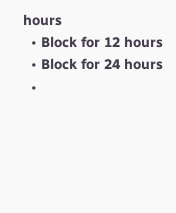hours
  • Block for 12 hours
  • Block for 24 hours
  •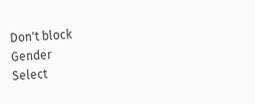Don't block
Gender
Select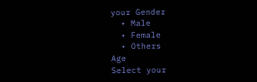your Gender
  • Male
  • Female
  • Others
Age
Select your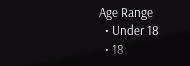Age Range
  • Under 18
  • 18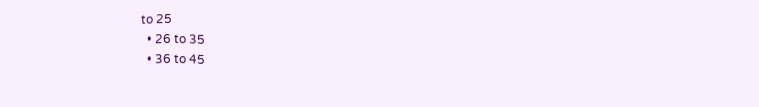to 25
  • 26 to 35
  • 36 to 45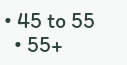• 45 to 55
  • 55+